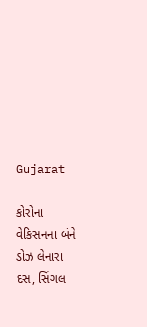Gujarat

કોરોના વેકિસનના બંને ડોઝ લેનારા દસ, સિંગલ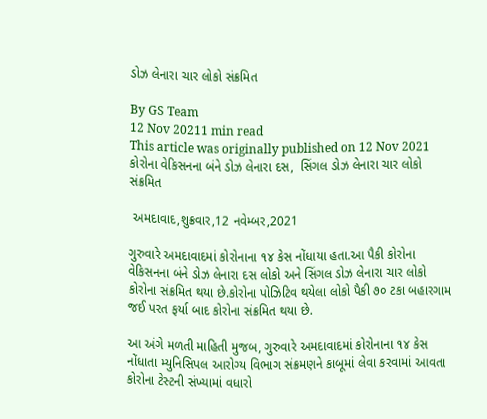ડોઝ લેનારા ચાર લોકો સંક્રમિત

By GS Team
12 Nov 20211 min read
This article was originally published on 12 Nov 2021
કોરોના વેકિસનના બંને ડોઝ લેનારા દસ,  સિંગલ ડોઝ લેનારા ચાર લોકો સંક્રમિત

 અમદાવાદ,શુક્રવાર,12 નવેમ્બર,2021

ગુરુવારે અમદાવાદમાં કોરોનાના ૧૪ કેસ નોંધાયા હતા.આ પૈકી કોરોના વેકિસનના બંને ડોઝ લેનારા દસ લોકો અને સિંગલ ડોઝ લેનારા ચાર લોકો કોરોના સંક્રમિત થયા છે.કોરોના પોઝિટિવ થયેલા લોકો પૈકી ૭૦ ટકા બહારગામ જઈ પરત ફર્યા બાદ કોરોના સંક્રમિત થયા છે.

આ અંગે મળતી માહિતી મુજબ, ગુરુવારે અમદાવાદમાં કોરોનાના ૧૪ કેસ નોંધાતા મ્યુનિસિપલ આરોગ્ય વિભાગ સંક્રમણને કાબૂમાં લેવા કરવામાં આવતા કોરોના ટેસ્ટની સંખ્યામાં વધારો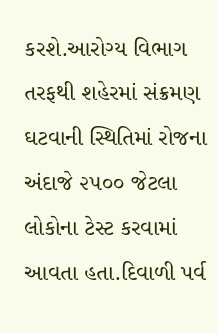કરશે.આરોગ્ય વિભાગ તરફથી શહેરમાં સંક્રમણ ઘટવાની સ્થિતિમાં રોજના અંદાજે ૨૫૦૦ જેટલા લોકોના ટેસ્ટ કરવામાં આવતા હતા.દિવાળી પર્વ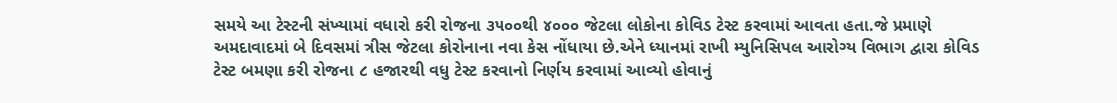સમયે આ ટેસ્ટની સંખ્યામાં વધારો કરી રોજના ૩૫૦૦થી ૪૦૦૦ જેટલા લોકોના કોવિડ ટેસ્ટ કરવામાં આવતા હતા.જે પ્રમાણે અમદાવાદમાં બે દિવસમાં ત્રીસ જેટલા કોરોનાના નવા કેસ નોંધાયા છે.એને ધ્યાનમાં રાખી મ્યુનિસિપલ આરોગ્ય વિભાગ દ્વારા કોવિડ ટેસ્ટ બમણા કરી રોજના ૮ હજારથી વધુ ટેસ્ટ કરવાનો નિર્ણય કરવામાં આવ્યો હોવાનું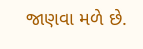જાણવા મળે છે.